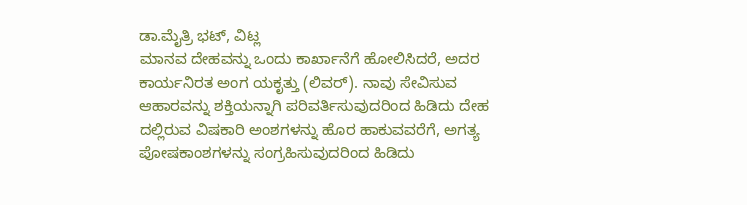ಡಾ.ಮೈತ್ರಿ ಭಟ್, ವಿಟ್ಲ
ಮಾನವ ದೇಹವನ್ನು ಒಂದು ಕಾರ್ಖಾನೆಗೆ ಹೋಲಿಸಿದರೆ, ಅದರ ಕಾರ್ಯನಿರತ ಅಂಗ ಯಕೃತ್ತು (ಲಿವರ್). ನಾವು ಸೇವಿಸುವ ಆಹಾರವನ್ನು ಶಕ್ತಿಯನ್ನಾಗಿ ಪರಿವರ್ತಿಸುವುದರಿಂದ ಹಿಡಿದು ದೇಹ ದಲ್ಲಿರುವ ವಿಷಕಾರಿ ಅಂಶಗಳನ್ನು ಹೊರ ಹಾಕುವವರೆಗೆ, ಅಗತ್ಯ ಪೋಷಕಾಂಶಗಳನ್ನು ಸಂಗ್ರಹಿಸುವುದರಿಂದ ಹಿಡಿದು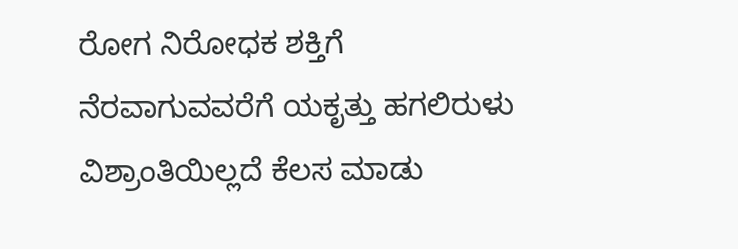ರೋಗ ನಿರೋಧಕ ಶಕ್ತಿಗೆ ನೆರವಾಗುವವರೆಗೆ ಯಕೃತ್ತು ಹಗಲಿರುಳು ವಿಶ್ರಾಂತಿಯಿಲ್ಲದೆ ಕೆಲಸ ಮಾಡು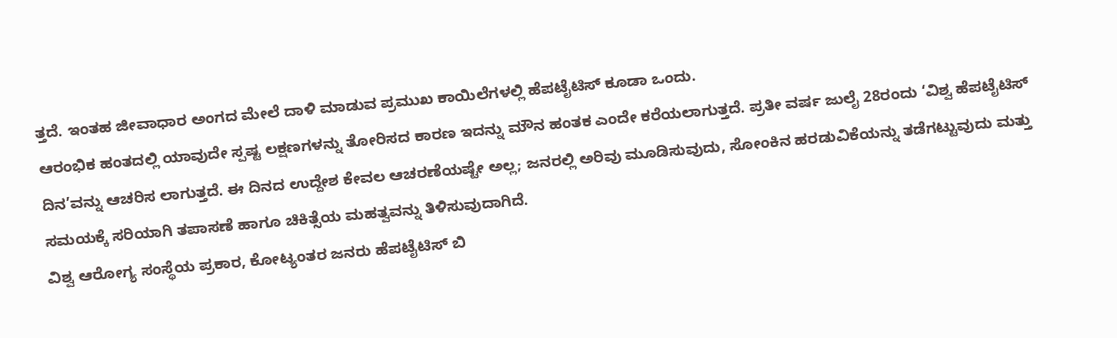ತ್ತದೆ. ಇಂತಹ ಜೀವಾಧಾರ ಅಂಗದ ಮೇಲೆ ದಾಳಿ ಮಾಡುವ ಪ್ರಮುಖ ಕಾಯಿಲೆಗಳಲ್ಲಿ ಹೆಪಟೈಟಿಸ್ ಕೂಡಾ ಒಂದು.
ಆರಂಭಿಕ ಹಂತದಲ್ಲಿ ಯಾವುದೇ ಸ್ಪಷ್ಟ ಲಕ್ಷಣಗಳನ್ನು ತೋರಿಸದ ಕಾರಣ ಇದನ್ನು ಮೌನ ಹಂತಕ ಎಂದೇ ಕರೆಯಲಾಗುತ್ತದೆ. ಪ್ರತೀ ವರ್ಷ ಜುಲೈ 28ರಂದು ‘ವಿಶ್ವ ಹೆಪಟೈಟಿಸ್ ದಿನ’ವನ್ನು ಆಚರಿಸ ಲಾಗುತ್ತದೆ. ಈ ದಿನದ ಉದ್ದೇಶ ಕೇವಲ ಆಚರಣೆಯಷ್ಟೇ ಅಲ್ಲ; ಜನರಲ್ಲಿ ಅರಿವು ಮೂಡಿಸುವುದು, ಸೋಂಕಿನ ಹರಡುವಿಕೆಯನ್ನು ತಡೆಗಟ್ಟುವುದು ಮತ್ತು ಸಮಯಕ್ಕೆ ಸರಿಯಾಗಿ ತಪಾಸಣೆ ಹಾಗೂ ಚಿಕಿತ್ಸೆಯ ಮಹತ್ವವನ್ನು ತಿಳಿಸುವುದಾಗಿದೆ.
ವಿಶ್ವ ಆರೋಗ್ಯ ಸಂಸ್ಥೆಯ ಪ್ರಕಾರ, ಕೋಟ್ಯಂತರ ಜನರು ಹೆಪಟೈಟಿಸ್ ಬಿ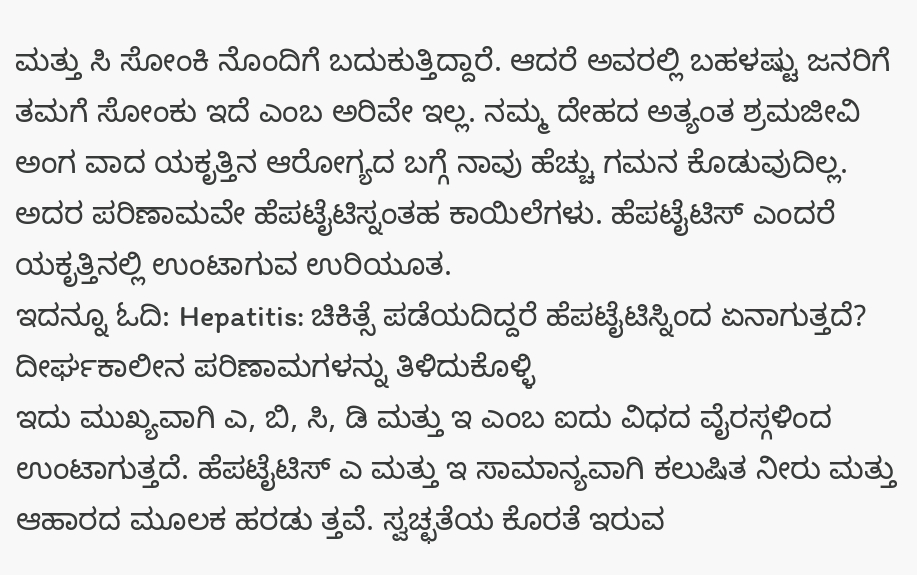ಮತ್ತು ಸಿ ಸೋಂಕಿ ನೊಂದಿಗೆ ಬದುಕುತ್ತಿದ್ದಾರೆ. ಆದರೆ ಅವರಲ್ಲಿ ಬಹಳಷ್ಟು ಜನರಿಗೆ ತಮಗೆ ಸೋಂಕು ಇದೆ ಎಂಬ ಅರಿವೇ ಇಲ್ಲ. ನಮ್ಮ ದೇಹದ ಅತ್ಯಂತ ಶ್ರಮಜೀವಿ ಅಂಗ ವಾದ ಯಕೃತ್ತಿನ ಆರೋಗ್ಯದ ಬಗ್ಗೆ ನಾವು ಹೆಚ್ಚು ಗಮನ ಕೊಡುವುದಿಲ್ಲ. ಅದರ ಪರಿಣಾಮವೇ ಹೆಪಟೈಟಿಸ್ನಂತಹ ಕಾಯಿಲೆಗಳು. ಹೆಪಟೈಟಿಸ್ ಎಂದರೆ ಯಕೃತ್ತಿನಲ್ಲಿ ಉಂಟಾಗುವ ಉರಿಯೂತ.
ಇದನ್ನೂ ಓದಿ: Hepatitis: ಚಿಕಿತ್ಸೆ ಪಡೆಯದಿದ್ದರೆ ಹೆಪಟೈಟಿಸ್ನಿಂದ ಏನಾಗುತ್ತದೆ? ದೀರ್ಘಕಾಲೀನ ಪರಿಣಾಮಗಳನ್ನು ತಿಳಿದುಕೊಳ್ಳಿ
ಇದು ಮುಖ್ಯವಾಗಿ ಎ, ಬಿ, ಸಿ, ಡಿ ಮತ್ತು ಇ ಎಂಬ ಐದು ವಿಧದ ವೈರಸ್ಗಳಿಂದ ಉಂಟಾಗುತ್ತದೆ. ಹೆಪಟೈಟಿಸ್ ಎ ಮತ್ತು ಇ ಸಾಮಾನ್ಯವಾಗಿ ಕಲುಷಿತ ನೀರು ಮತ್ತು ಆಹಾರದ ಮೂಲಕ ಹರಡು ತ್ತವೆ. ಸ್ವಚ್ಛತೆಯ ಕೊರತೆ ಇರುವ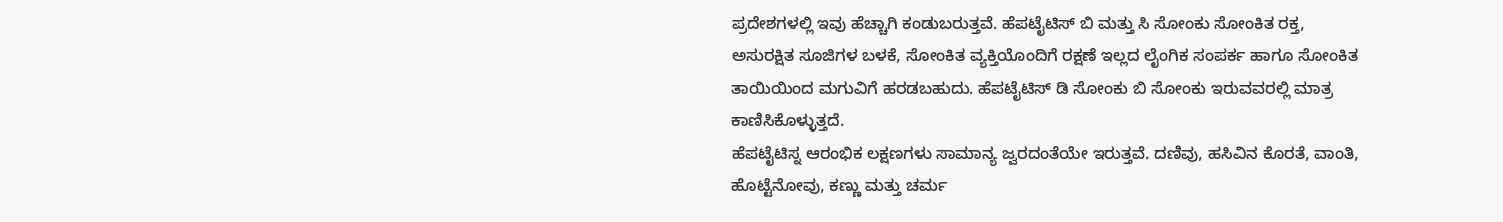ಪ್ರದೇಶಗಳಲ್ಲಿ ಇವು ಹೆಚ್ಚಾಗಿ ಕಂಡುಬರುತ್ತವೆ. ಹೆಪಟೈಟಿಸ್ ಬಿ ಮತ್ತು ಸಿ ಸೋಂಕು ಸೋಂಕಿತ ರಕ್ತ, ಅಸುರಕ್ಷಿತ ಸೂಜಿಗಳ ಬಳಕೆ, ಸೋಂಕಿತ ವ್ಯಕ್ತಿಯೊಂದಿಗೆ ರಕ್ಷಣೆ ಇಲ್ಲದ ಲೈಂಗಿಕ ಸಂಪರ್ಕ ಹಾಗೂ ಸೋಂಕಿತ ತಾಯಿಯಿಂದ ಮಗುವಿಗೆ ಹರಡಬಹುದು. ಹೆಪಟೈಟಿಸ್ ಡಿ ಸೋಂಕು ಬಿ ಸೋಂಕು ಇರುವವರಲ್ಲಿ ಮಾತ್ರ ಕಾಣಿಸಿಕೊಳ್ಳುತ್ತದೆ.
ಹೆಪಟೈಟಿಸ್ನ ಆರಂಭಿಕ ಲಕ್ಷಣಗಳು ಸಾಮಾನ್ಯ ಜ್ವರದಂತೆಯೇ ಇರುತ್ತವೆ. ದಣಿವು, ಹಸಿವಿನ ಕೊರತೆ, ವಾಂತಿ, ಹೊಟ್ಟೆನೋವು, ಕಣ್ಣು ಮತ್ತು ಚರ್ಮ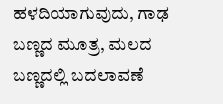ಹಳದಿಯಾಗುವುದು, ಗಾಢ ಬಣ್ಣದ ಮೂತ್ರ, ಮಲದ ಬಣ್ಣದಲ್ಲಿ ಬದಲಾವಣೆ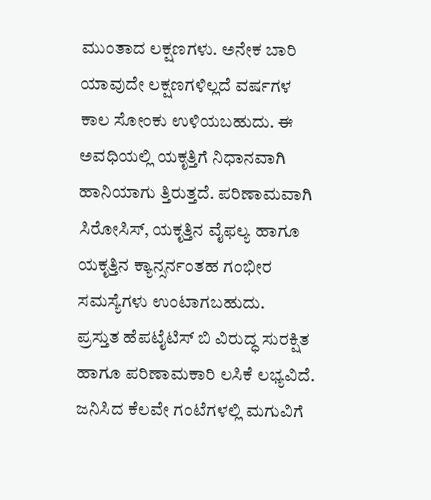ಮುಂತಾದ ಲಕ್ಷಣಗಳು. ಅನೇಕ ಬಾರಿ ಯಾವುದೇ ಲಕ್ಷಣಗಳಿಲ್ಲದೆ ವರ್ಷಗಳ ಕಾಲ ಸೋಂಕು ಉಳಿಯಬಹುದು. ಈ ಅವಧಿಯಲ್ಲಿ ಯಕೃತ್ತಿಗೆ ನಿಧಾನವಾಗಿ ಹಾನಿಯಾಗು ತ್ತಿರುತ್ತದೆ. ಪರಿಣಾಮವಾಗಿ ಸಿರೋಸಿಸ್, ಯಕೃತ್ತಿನ ವೈಫಲ್ಯ ಹಾಗೂ ಯಕೃತ್ತಿನ ಕ್ಯಾನ್ಸರ್ನಂತಹ ಗಂಭೀರ ಸಮಸ್ಯೆಗಳು ಉಂಟಾಗಬಹುದು.
ಪ್ರಸ್ತುತ ಹೆಪಟೈಟಿಸ್ ಬಿ ವಿರುದ್ಧ ಸುರಕ್ಷಿತ ಹಾಗೂ ಪರಿಣಾಮಕಾರಿ ಲಸಿಕೆ ಲಭ್ಯವಿದೆ. ಜನಿಸಿದ ಕೆಲವೇ ಗಂಟೆಗಳಲ್ಲಿ ಮಗುವಿಗೆ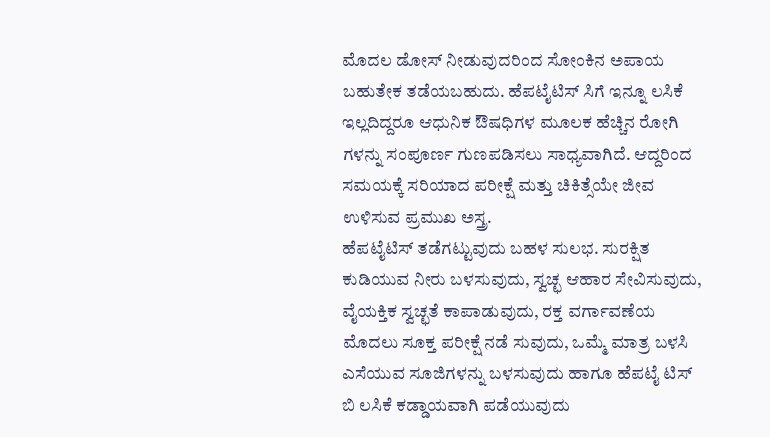ಮೊದಲ ಡೋಸ್ ನೀಡುವುದರಿಂದ ಸೋಂಕಿನ ಅಪಾಯ ಬಹುತೇಕ ತಡೆಯಬಹುದು. ಹೆಪಟೈಟಿಸ್ ಸಿಗೆ ಇನ್ನೂ ಲಸಿಕೆ ಇಲ್ಲದಿದ್ದರೂ ಆಧುನಿಕ ಔಷಧಿಗಳ ಮೂಲಕ ಹೆಚ್ಚಿನ ರೋಗಿ ಗಳನ್ನು ಸಂಪೂರ್ಣ ಗುಣಪಡಿಸಲು ಸಾಧ್ಯವಾಗಿದೆ. ಆದ್ದರಿಂದ ಸಮಯಕ್ಕೆ ಸರಿಯಾದ ಪರೀಕ್ಷೆ ಮತ್ತು ಚಿಕಿತ್ಸೆಯೇ ಜೀವ ಉಳಿಸುವ ಪ್ರಮುಖ ಅಸ್ತ್ರ.
ಹೆಪಟೈಟಿಸ್ ತಡೆಗಟ್ಟುವುದು ಬಹಳ ಸುಲಭ. ಸುರಕ್ಷಿತ ಕುಡಿಯುವ ನೀರು ಬಳಸುವುದು, ಸ್ವಚ್ಛ ಆಹಾರ ಸೇವಿಸುವುದು, ವೈಯಕ್ತಿಕ ಸ್ವಚ್ಛತೆ ಕಾಪಾಡುವುದು, ರಕ್ತ ವರ್ಗಾವಣೆಯ ಮೊದಲು ಸೂಕ್ತ ಪರೀಕ್ಷೆ ನಡೆ ಸುವುದು, ಒಮ್ಮೆ ಮಾತ್ರ ಬಳಸಿ ಎಸೆಯುವ ಸೂಜಿಗಳನ್ನು ಬಳಸುವುದು ಹಾಗೂ ಹೆಪಟೈ ಟಿಸ್ ಬಿ ಲಸಿಕೆ ಕಡ್ಡಾಯವಾಗಿ ಪಡೆಯುವುದು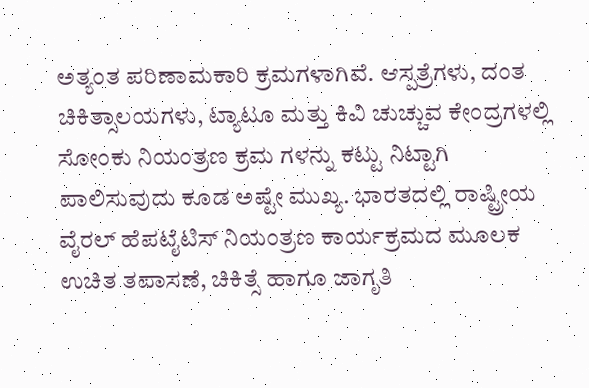ಅತ್ಯಂತ ಪರಿಣಾಮಕಾರಿ ಕ್ರಮಗಳಾಗಿವೆ. ಆಸ್ಪತ್ರೆಗಳು, ದಂತ ಚಿಕಿತ್ಸಾಲಯಗಳು, ಟ್ಯಾಟೂ ಮತ್ತು ಕಿವಿ ಚುಚ್ಚುವ ಕೇಂದ್ರಗಳಲ್ಲಿ ಸೋಂಕು ನಿಯಂತ್ರಣ ಕ್ರಮ ಗಳನ್ನು ಕಟ್ಟು ನಿಟ್ಟಾಗಿ ಪಾಲಿಸುವುದು ಕೂಡ ಅಷ್ಟೇ ಮುಖ್ಯ. ಭಾರತದಲ್ಲಿ ರಾಷ್ಟ್ರೀಯ ವೈರಲ್ ಹೆಪಟೈಟಿಸ್ ನಿಯಂತ್ರಣ ಕಾರ್ಯಕ್ರಮದ ಮೂಲಕ ಉಚಿತ ತಪಾಸಣೆ, ಚಿಕಿತ್ಸೆ ಹಾಗೂ ಜಾಗೃತಿ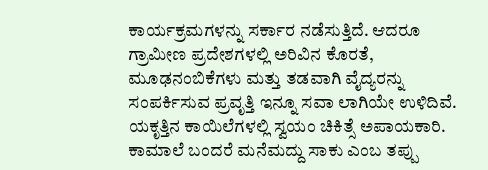ಕಾರ್ಯಕ್ರಮಗಳನ್ನು ಸರ್ಕಾರ ನಡೆಸುತ್ತಿದೆ. ಆದರೂ ಗ್ರಾಮೀಣ ಪ್ರದೇಶಗಳಲ್ಲಿ ಅರಿವಿನ ಕೊರತೆ, ಮೂಢನಂಬಿಕೆಗಳು ಮತ್ತು ತಡವಾಗಿ ವೈದ್ಯರನ್ನು ಸಂಪರ್ಕಿಸುವ ಪ್ರವೃತ್ತಿ ಇನ್ನೂ ಸವಾ ಲಾಗಿಯೇ ಉಳಿದಿವೆ.
ಯಕೃತ್ತಿನ ಕಾಯಿಲೆಗಳಲ್ಲಿ ಸ್ವಯಂ ಚಿಕಿತ್ಸೆ ಅಪಾಯಕಾರಿ. ಕಾಮಾಲೆ ಬಂದರೆ ಮನೆಮದ್ದು ಸಾಕು ಎಂಬ ತಪ್ಪು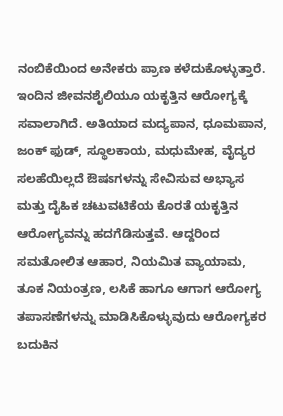ನಂಬಿಕೆಯಿಂದ ಅನೇಕರು ಪ್ರಾಣ ಕಳೆದುಕೊಳ್ಳುತ್ತಾರೆ. ಇಂದಿನ ಜೀವನಶೈಲಿಯೂ ಯಕೃತ್ತಿನ ಆರೋಗ್ಯಕ್ಕೆ ಸವಾಲಾಗಿದೆ. ಅತಿಯಾದ ಮದ್ಯಪಾನ, ಧೂಮಪಾನ, ಜಂಕ್ ಫುಡ್, ಸ್ಥೂಲಕಾಯ, ಮಧುಮೇಹ, ವೈದ್ಯರ ಸಲಹೆಯಿಲ್ಲದೆ ಔಷಽಗಳನ್ನು ಸೇವಿಸುವ ಅಭ್ಯಾಸ ಮತ್ತು ದೈಹಿಕ ಚಟುವಟಿಕೆಯ ಕೊರತೆ ಯಕೃತ್ತಿನ ಆರೋಗ್ಯವನ್ನು ಹದಗೆಡಿಸುತ್ತವೆ. ಆದ್ದರಿಂದ ಸಮತೋಲಿತ ಆಹಾರ, ನಿಯಮಿತ ವ್ಯಾಯಾಮ, ತೂಕ ನಿಯಂತ್ರಣ, ಲಸಿಕೆ ಹಾಗೂ ಆಗಾಗ ಆರೋಗ್ಯ ತಪಾಸಣೆಗಳನ್ನು ಮಾಡಿಸಿಕೊಳ್ಳುವುದು ಆರೋಗ್ಯಕರ ಬದುಕಿನ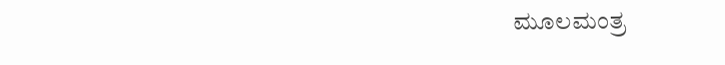ಮೂಲಮಂತ್ರ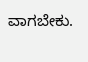ವಾಗಬೇಕು.